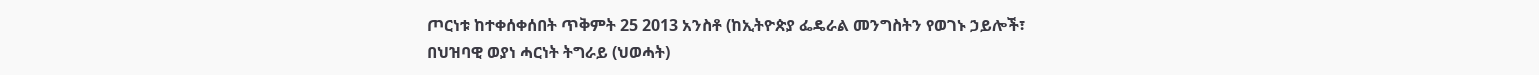ጦርነቱ ከተቀሰቀሰበት ጥቅምት 25 2013 አንስቶ (ከኢትዮጵያ ፌዴራል መንግስትን የወገኑ ኃይሎች፣ በህዝባዊ ወያነ ሓርነት ትግራይ (ህወሓት)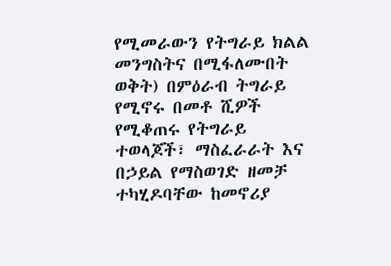የሚመራውን የትግራይ ክልል መንግስትና በሚፋለሙበት ወቅት) በምዕራብ ትግራይ የሚኖሩ በመቶ ሺዎች የሚቆጠሩ የትግራይ ተወላጆች፣ ማስፈራራት እና በኃይል የማስወገድ ዘመቻ ተካሂዶባቸው ከመኖሪያ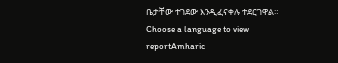ቤታቸው ተገደው እንዲፈናቀሉ ተደርገዋል። Choose a language to view reportAmharic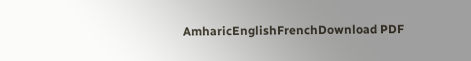AmharicEnglishFrenchDownload PDF